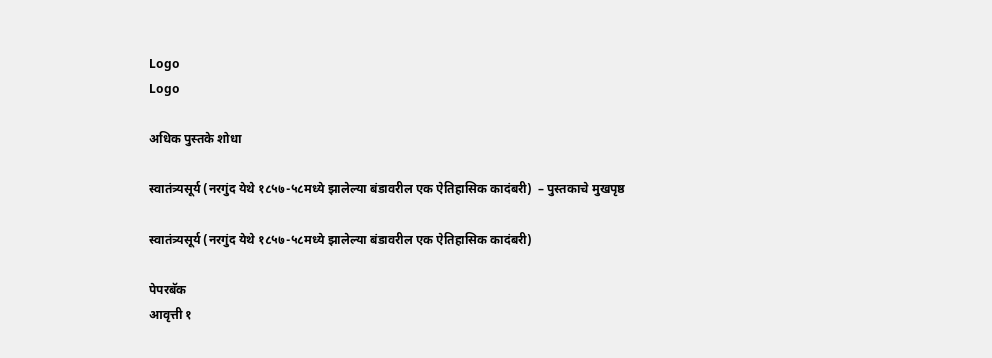Logo
Logo

अधिक पुस्तके शोधा

स्वातंत्र्यसूर्य (नरगुंद येथे १८५७-५८मध्ये झालेल्या बंडावरील एक ऐतिहासिक कादंबरी)  – पुस्तकाचे मुखपृष्ठ

स्वातंत्र्यसूर्य (नरगुंद येथे १८५७-५८मध्ये झालेल्या बंडावरील एक ऐतिहासिक कादंबरी)

पेपरबॅक
आवृत्ती १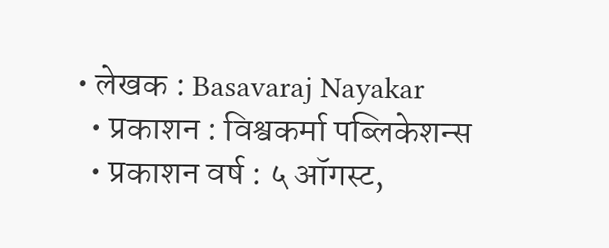• लेखक : Basavaraj Nayakar
  • प्रकाशन : विश्वकर्मा पब्लिकेशन्स
  • प्रकाशन वर्ष : ५ ऑगस्ट,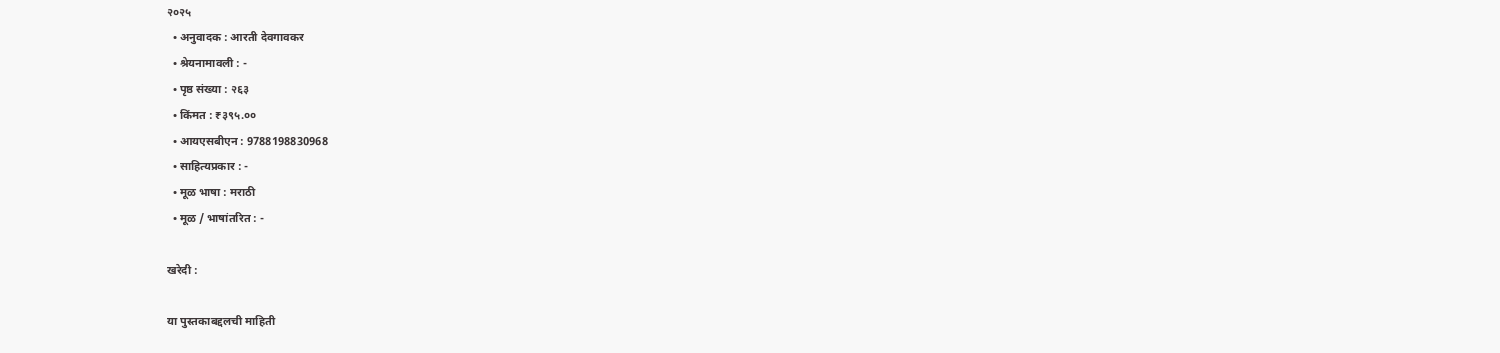२०२५
  • अनुवादक : आरती देवगावकर
  • श्रेयनामावली : -
  • पृष्ठ संख्या : २६३
  • किंमत : ₹३९५.००
  • आयएसबीएन : 9788198830968
  • साहित्यप्रकार : -
  • मूळ भाषा : मराठी
  • मूळ / भाषांतरित : -

खरेदी :

या पुस्तकाबद्दलची माहिती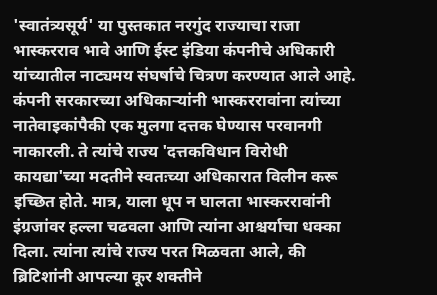'स्वातंत्र्यसूर्य' या पुस्तकात नरगुंद राज्याचा राजा भास्करराव भावे आणि ईस्ट इंडिया कंपनीचे अधिकारी यांच्यातील नाट्यमय संघर्षाचे चित्रण करण्यात आले आहे. कंपनी सरकारच्या अधिकाऱ्यांनी भास्कररावांना त्यांच्या नातेवाइकांपैकी एक मुलगा दत्तक घेण्यास परवानगी नाकारली. ते त्यांचे राज्य 'दत्तकविधान विरोधी कायद्या'च्या मदतीने स्वतःच्या अधिकारात विलीन करू इच्छित होते. मात्र, याला धूप न घालता भास्कररावांनी इंग्रजांवर हल्ला चढवला आणि त्यांना आश्चर्याचा धक्का दिला. त्यांना त्यांचे राज्य परत मिळवता आले, की ब्रिटिशांनी आपल्या कूर शक्तीने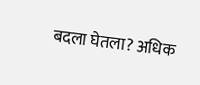बदला घेतला? अधिक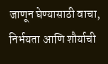जाणून घेण्यासाठी वाचा, निर्भयता आणि शौर्याची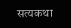सत्यकथा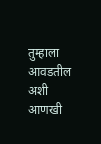तुम्हाला आवडतील अशी आणखी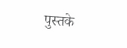पुस्तके